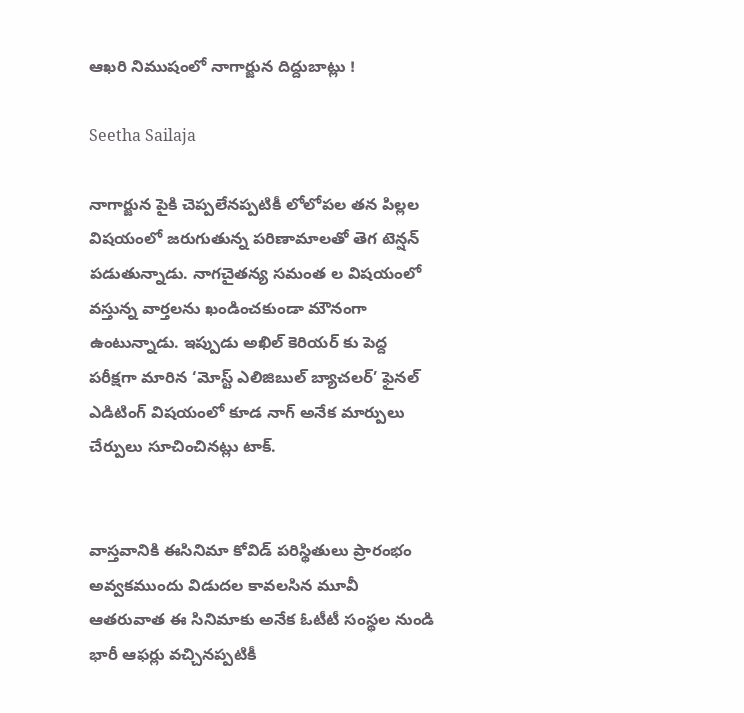ఆఖరి నిముషంలో నాగార్జున దిద్దుబాట్లు !

Seetha Sailaja

నాగార్జున పైకి చెప్పలేనప్పటికీ లోలోపల తన పిల్లల విషయంలో జరుగుతున్న పరిణామాలతో తెగ టెన్షన్ పడుతున్నాడు. నాగచైతన్య సమంత ల విషయంలో వస్తున్న వార్తలను ఖండించకుండా మౌనంగా ఉంటున్నాడు. ఇప్పుడు అఖిల్ కెరియర్ కు పెద్ద పరీక్షగా మారిన ‘మోస్ట్ ఎలిజిబుల్ బ్యాచలర్’ ఫైనల్ ఎడిటింగ్ విషయంలో కూడ నాగ్ అనేక మార్పులు చేర్పులు సూచించినట్లు టాక్.


వాస్తవానికి ఈసినిమా కోవిడ్ పరిస్థితులు ప్రారంభం అవ్వకముందు విడుదల కావలసిన మూవీ ఆతరువాత ఈ సినిమాకు అనేక ఓటీటీ సంస్థల నుండి భారీ ఆఫర్లు వచ్చినప్పటికీ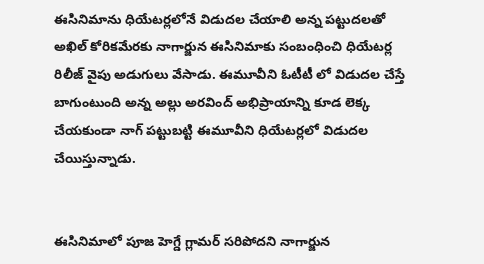ఈసినిమాను ధియేటర్లలోనే విడుదల చేయాలి అన్న పట్టుదలతో అఖిల్ కోరికమేరకు నాగార్జున ఈసినిమాకు సంబంధించి ధియేటర్ల రిలీజ్ వైపు అడుగులు వేసాడు. ఈమూవీని ఓటీటీ లో విడుదల చేస్తే బాగుంటుంది అన్న అల్లు అరవింద్ అభిప్రాయాన్ని కూడ లెక్క చేయకుండా నాగ్ పట్టుబట్టి ఈమూవీని ధియేటర్లలో విడుదల చేయిస్తున్నాడు.


ఈసినిమాలో పూజ హెగ్డే గ్లామర్ సరిపోదని నాగార్జున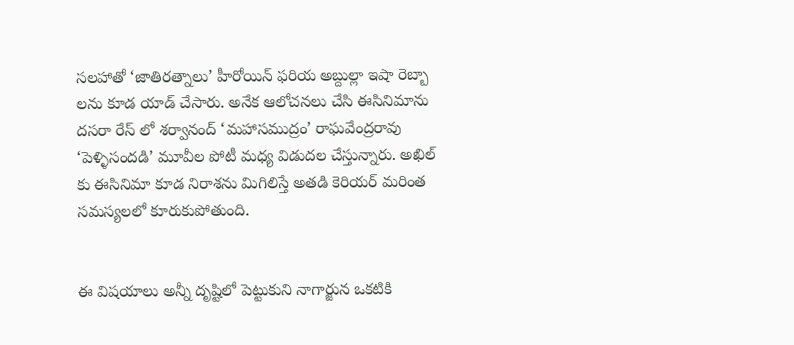సలహాతో ‘జాతిరత్నాలు’ హీరోయిన్ ఫరియ అబ్దుల్లా ఇషా రెబ్బా లను కూడ యాడ్ చేసారు. అనేక ఆలోచనలు చేసి ఈసినిమాను దసరా రేస్ లో శర్వానంద్ ‘మహాసముద్రం’ రాఘవేంద్రరావు ‘పెళ్ళిసందడి’ మూవీల పోటీ మధ్య విడుదల చేస్తున్నారు. అఖిల్ కు ఈసినిమా కూడ నిరాశను మిగిలిస్తే అతడి కెరియర్ మరింత సమస్యలలో కూరుకుపోతుంది.


ఈ విషయాలు అన్నీ దృష్టిలో పెట్టుకుని నాగార్జున ఒకటికి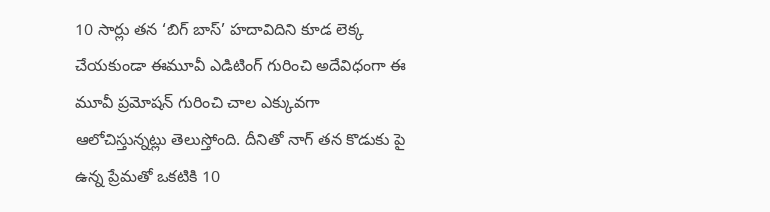10 సార్లు తన ‘బిగ్ బాస్’ హదావిదిని కూడ లెక్క చేయకుండా ఈమూవీ ఎడిటింగ్ గురించి అదేవిధంగా ఈ మూవీ ప్రమోషన్ గురించి చాల ఎక్కువగా ఆలోచిస్తున్నట్లు తెలుస్తోంది. దీనితో నాగ్ తన కొడుకు పై ఉన్న ప్రేమతో ఒకటికి 10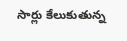సార్లు కేలుకుతున్న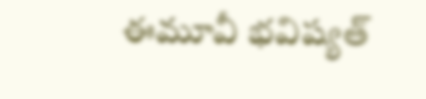ఈమూవీ భవిష్యత్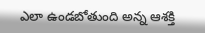ఎలా ఉండబోతుంది అన్న ఆశక్తి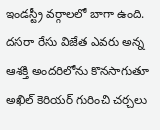ఇండస్ట్రీ వర్గాలలో బాగా ఉంది. దసరా రేసు విజేత ఎవరు అన్న ఆశక్తి అందరిలోను కొనసాగుతూ అఖిల్ కెరియర్ గురించి చర్చలు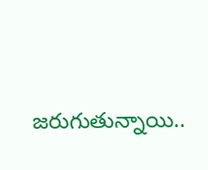జరుగుతున్నాయి..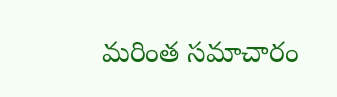మరింత సమాచారం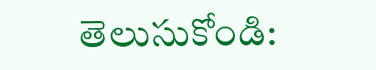తెలుసుకోండి: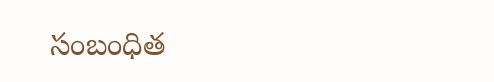సంబంధిత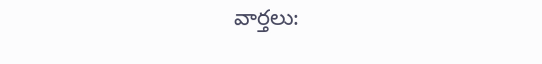వార్తలు: